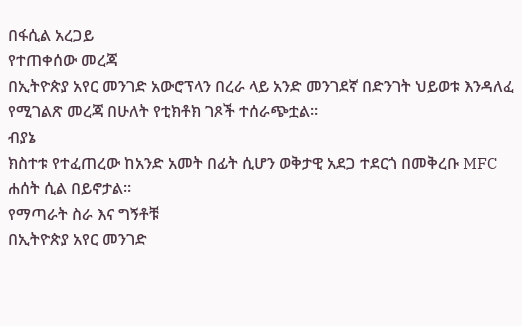በፋሲል አረጋይ
የተጠቀሰው መረጃ
በኢትዮጵያ አየር መንገድ አውሮፕላን በረራ ላይ አንድ መንገደኛ በድንገት ህይወቱ እንዳለፈ የሚገልጽ መረጃ በሁለት የቲክቶክ ገጾች ተሰራጭቷል።
ብያኔ
ክስተቱ የተፈጠረው ከአንድ አመት በፊት ሲሆን ወቅታዊ አደጋ ተደርጎ በመቅረቡ MFC ሐሰት ሲል በይኖታል።
የማጣራት ስራ እና ግኝቶቹ
በኢትዮጵያ አየር መንገድ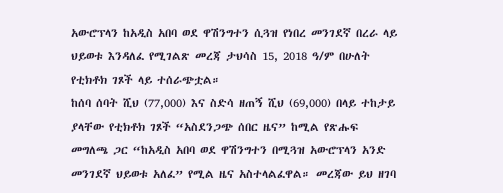አውሮፕላን ከአዲስ አበባ ወደ ዋሽንግተን ሲጓዝ የነበረ መንገደኛ በረራ ላይ ህይወቱ እንዳለፈ የሚገልጽ መረጃ ታህሳስ 15, 2018 ዓ/ም በሁለት የቲክቶክ ገጾች ላይ ተሰራጭቷል።
ከሰባ ሰባት ሺህ (77,000) እና ስድሳ ዘጠኝ ሺህ (69,000) በላይ ተከታይ ያላቸው የቲክቶክ ገጾች “አስደንጋጭ ሰበር ዜና” ከሚል የጽሑፍ መግለጫ ጋር “ከአዲስ አበባ ወደ ዋሽንግተን በሚጓዝ አውሮፕላን አንድ መንገደኛ ህይወቱ አለፈ” የሚል ዜና አስተላልፈዋል። መረጃው ይህ ዘገባ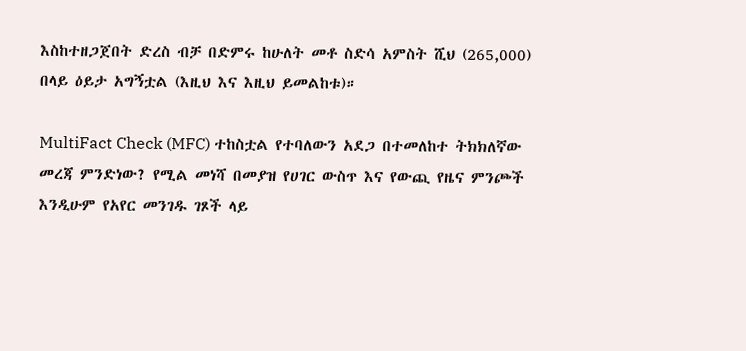እስከተዘጋጀበት ድረስ ብቻ በድምሩ ከሁለት መቶ ስድሳ አምስት ሺህ (265,000) በላይ ዕይታ አግኝቷል (እዚህ እና እዚህ ይመልከቱ)።

MultiFact Check (MFC) ተከስቷል የተባለውን አደጋ በተመለከተ ትክክለኛው መረጃ ምንድነው? የሚል መነሻ በመያዝ የሀገር ውስጥ እና የውጪ የዜና ምንጮች እንዲሁም የአየር መንገዱ ገጾች ላይ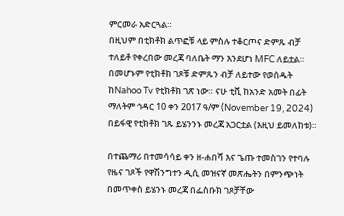ምርመራ አድርጓል።
በዚህም በቲክቶክ ልጥፎቹ ላይ ምስሉ ተቆርጦና ድምጹ ብቻ ተለይቶ የቀረበው መረጃ ባለቤት ማን እንደሆነ MFC ለይቷል። በመሆኑም የቲክቶክ ገጾቹ ድምጹን ብቻ ለይተው የወሰዱት ከNahoo Tv የቲክቶክ ገጽ ነው። ናሁ ቲቪ ከአንድ አመት በፊት ማለትም ኅዳር 10 ቀን 2017 ዓ/ም (November 19, 2024) በይፋዊ የቲክቶክ ገጹ ይሄንንኑ መረጃ አጋርቷል (እዚህ ይመለከቱ)።

በተጨማሪ በተመሳሳይ ቀን ዘ-ሐበሻ እና ጌጡ ተመስገን የተባሉ የዜና ገጾች የዋሽንግተን ዲሲ መዝናኛ መጽሔትን በምንጭነት በመጥቀስ ይሄንኑ መረጃ በፌስቡክ ገጾቻቸው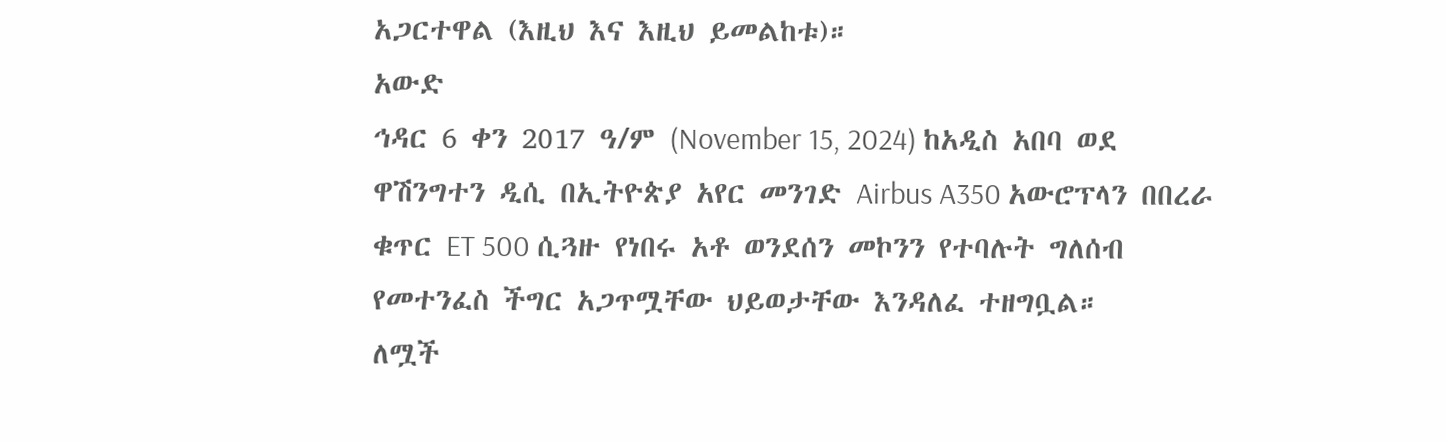አጋርተዋል (እዚህ እና እዚህ ይመልከቱ)።
አውድ
ኅዳር 6 ቀን 2017 ዓ/ም (November 15, 2024) ከአዲስ አበባ ወደ ዋሽንግተን ዲሲ በኢትዮጵያ አየር መንገድ Airbus A350 አውሮፕላን በበረራ ቁጥር ET 500 ሲጓዙ የነበሩ አቶ ወንደሰን መኮንን የተባሉት ግለሰብ የመተንፈስ ችግር አጋጥሟቸው ህይወታቸው እንዳለፈ ተዘግቧል።
ለሟች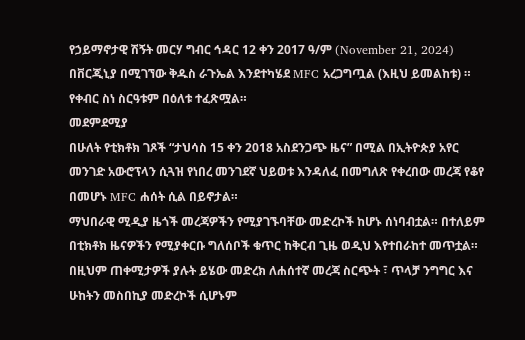የኃይማኖታዊ ሽኝት መርሃ ግብር ኅዳር 12 ቀን 2017 ዓ/ም (November 21, 2024) በቨርጂኒያ በሚገኘው ቅዱስ ራጉኤል እንደተካሄደ MFC አረጋግጧል (እዚህ ይመልከቱ) ። የቀብር ስነ ስርዓቱም በዕለቱ ተፈጽሟል።
መደምደሚያ
በሁለት የቲክቶክ ገጾች “ታህሳስ 15 ቀን 2018 አስደንጋጭ ዜና” በሚል በኢትዮጵያ አየር መንገድ አውሮፕላን ሲጓዝ የነበረ መንገደኛ ህይወቱ እንዳለፈ በመግለጽ የቀረበው መረጃ የቆየ በመሆኑ MFC ሐሰት ሲል በይኖታል።
ማህበራዊ ሚዲያ ዜጎች መረጃዎችን የሚያገኙባቸው መድረኮች ከሆኑ ሰነባብቷል። በተለይም በቲክቶክ ዜናዎችን የሚያቀርቡ ግለሰቦች ቁጥር ከቅርብ ጊዜ ወዲህ እየተበራከተ መጥቷል። በዚህም ጠቀሚታዎች ያሉት ይሄው መድረክ ለሐሰተኛ መረጃ ስርጭት ፣ ጥላቻ ንግግር እና ሁከትን መስበኪያ መድረኮች ሲሆኑም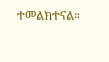ተመልክተናል።